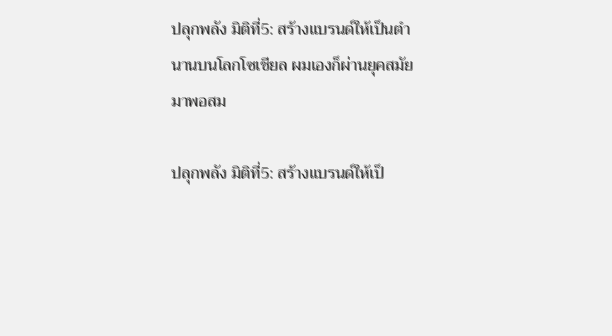ปลุกพลัง มิติที่5: สร้างแบรนด์ให้เป็นตำนานบนโลกโซเชียล ผมเองก็ผ่านยุคสมัยมาพอสม

ปลุกพลัง มิติที่5: สร้างแบรนด์ให้เป็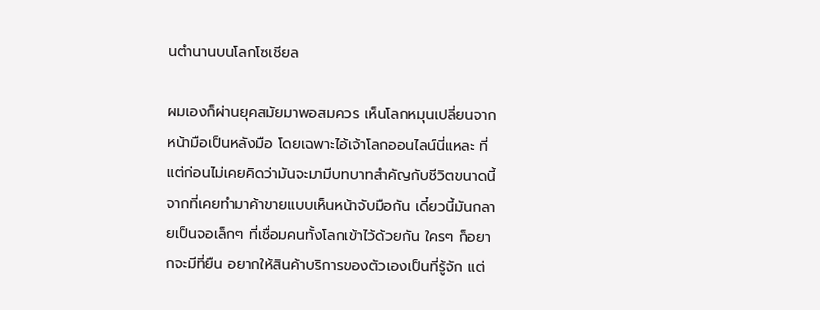นตำนานบนโลกโซเชียล

ผมเองก็ผ่านยุคสมัยมาพอสมควร เห็นโลกหมุนเปลี่ยนจากหน้ามือเป็นหลังมือ โดยเฉพาะไอ้เจ้าโลกออนไลน์นี่แหละ ที่แต่ก่อนไม่เคยคิดว่ามันจะมามีบทบาทสำคัญกับชีวิตขนาดนี้ จากที่เคยทำมาค้าขายแบบเห็นหน้าจับมือกัน เดี๋ยวนี้มันกลายเป็นจอเล็กๆ ที่เชื่อมคนทั้งโลกเข้าไว้ด้วยกัน ใครๆ ก็อยากจะมีที่ยืน อยากให้สินค้าบริการของตัวเองเป็นที่รู้จัก แต่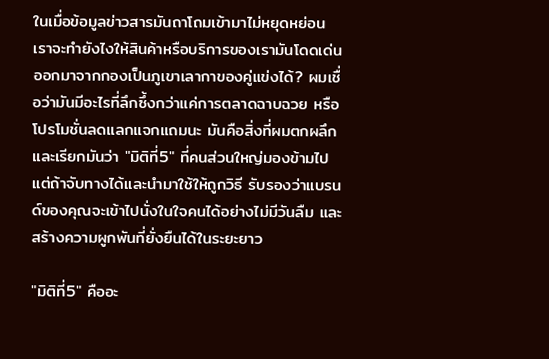ในเมื่อข้อมูลข่าวสารมันถาโถมเข้ามาไม่หยุดหย่อน เราจะทำยังไงให้สินค้าหรือบริการของเรามันโดดเด่นออกมาจากกองเป็นภูเขาเลากาของคู่แข่งได้? ผมเชื่อว่ามันมีอะไรที่ลึกซึ้งกว่าแค่การตลาดฉาบฉวย หรือโปรโมชั่นลดแลกแจกแถมนะ มันคือสิ่งที่ผมตกผลึกและเรียกมันว่า "มิติที่5" ที่คนส่วนใหญ่มองข้ามไป แต่ถ้าจับทางได้และนำมาใช้ให้ถูกวิธี รับรองว่าแบรนด์ของคุณจะเข้าไปนั่งในใจคนได้อย่างไม่มีวันลืม และสร้างความผูกพันที่ยั่งยืนได้ในระยะยาว

"มิติที่5" คืออะ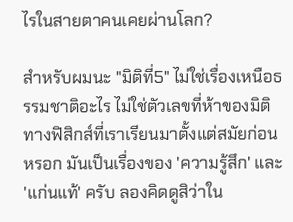ไรในสายตาคนเคยผ่านโลก?

สำหรับผมนะ "มิติที่5" ไม่ใช่เรื่องเหนือธรรมชาติอะไร ไม่ใช่ตัวเลขที่ห้าของมิติทางฟิสิกส์ที่เราเรียนมาตั้งแต่สมัยก่อนหรอก มันเป็นเรื่องของ 'ความรู้สึก' และ 'แก่นแท้' ครับ ลองคิดดูสิว่าใน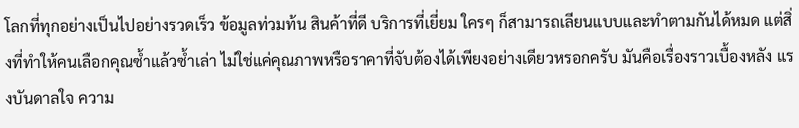โลกที่ทุกอย่างเป็นไปอย่างรวดเร็ว ข้อมูลท่วมท้น สินค้าที่ดี บริการที่เยี่ยม ใครๆ ก็สามารถเลียนแบบและทำตามกันได้หมด แต่สิ่งที่ทำให้คนเลือกคุณซ้ำแล้วซ้ำเล่า ไม่ใช่แค่คุณภาพหรือราคาที่จับต้องได้เพียงอย่างเดียวหรอกครับ มันคือเรื่องราวเบื้องหลัง แรงบันดาลใจ ความ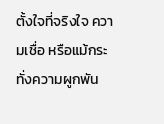ตั้งใจที่จริงใจ ความเชื่อ หรือแม้กระทั่งความผูกพัน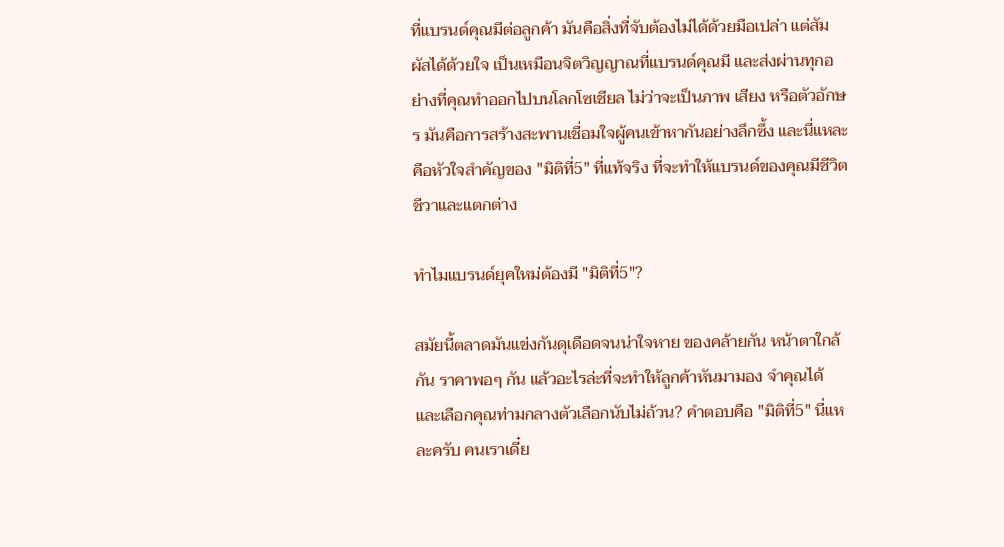ที่แบรนด์คุณมีต่อลูกค้า มันคือสิ่งที่จับต้องไม่ได้ด้วยมือเปล่า แต่สัมผัสได้ด้วยใจ เป็นเหมือนจิตวิญญาณที่แบรนด์คุณมี และส่งผ่านทุกอย่างที่คุณทำออกไปบนโลกโซเชียล ไม่ว่าจะเป็นภาพ เสียง หรือตัวอักษร มันคือการสร้างสะพานเชื่อมใจผู้คนเข้าหากันอย่างลึกซึ้ง และนี่แหละคือหัวใจสำคัญของ "มิติที่5" ที่แท้จริง ที่จะทำให้แบรนด์ของคุณมีชีวิตชีวาและแตกต่าง

ทำไมแบรนด์ยุคใหม่ต้องมี "มิติที่5"?

สมัยนี้ตลาดมันแข่งกันดุเดือดจนน่าใจหาย ของคล้ายกัน หน้าตาใกล้กัน ราคาพอๆ กัน แล้วอะไรล่ะที่จะทำให้ลูกค้าหันมามอง จำคุณได้ และเลือกคุณท่ามกลางตัวเลือกนับไม่ถ้วน? คำตอบคือ "มิติที่5" นี่แหละครับ คนเราเดี๋ย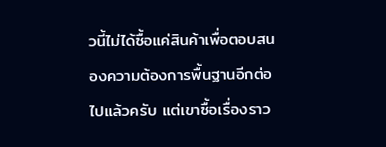วนี้ไม่ได้ซื้อแค่สินค้าเพื่อตอบสนองความต้องการพื้นฐานอีกต่อไปแล้วครับ แต่เขาซื้อเรื่องราว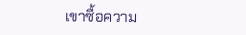เขาซื้อความ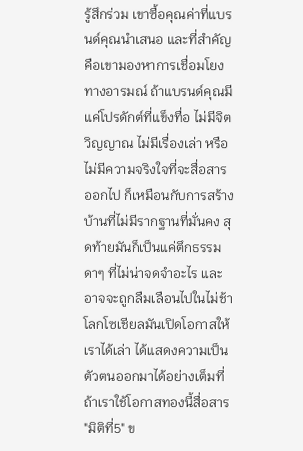รู้สึกร่วม เขาซื้อคุณค่าที่แบรนด์คุณนำเสนอ และที่สำคัญคือเขามองหาการเชื่อมโยงทางอารมณ์ ถ้าแบรนด์คุณมีแค่โปรดักต์ที่แข็งทื่อ ไม่มีจิตวิญญาณ ไม่มีเรื่องเล่า หรือไม่มีความจริงใจที่จะสื่อสารออกไป ก็เหมือนกับการสร้างบ้านที่ไม่มีรากฐานที่มั่นคง สุดท้ายมันก็เป็นแค่ตึกธรรมดาๆ ที่ไม่น่าจดจำอะไร และอาจจะถูกลืมเลือนไปในไม่ช้า โลกโซเชียลมันเปิดโอกาสให้เราได้เล่า ได้แสดงความเป็นตัวตนออกมาได้อย่างเต็มที่ ถ้าเราใช้โอกาสทองนี้สื่อสาร "มิติที่5" ข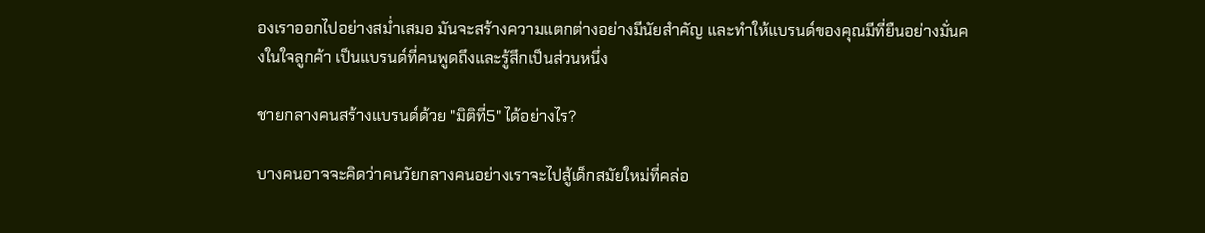องเราออกไปอย่างสม่ำเสมอ มันจะสร้างความแตกต่างอย่างมีนัยสำคัญ และทำให้แบรนด์ของคุณมีที่ยืนอย่างมั่นคงในใจลูกค้า เป็นแบรนด์ที่คนพูดถึงและรู้สึกเป็นส่วนหนึ่ง

ชายกลางคนสร้างแบรนด์ด้วย "มิติที่5" ได้อย่างไร?

บางคนอาจจะคิดว่าคนวัยกลางคนอย่างเราจะไปสู้เด็กสมัยใหม่ที่คล่อ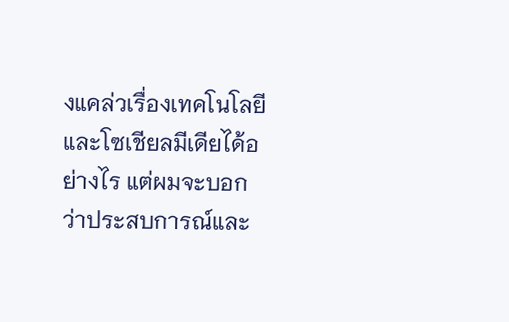งแคล่วเรื่องเทคโนโลยีและโซเชียลมีเดียได้อย่างไร แต่ผมจะบอกว่าประสบการณ์และ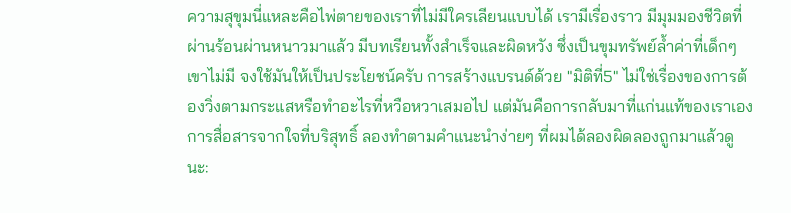ความสุขุมนี่แหละคือไพ่ตายของเราที่ไม่มีใครเลียนแบบได้ เรามีเรื่องราว มีมุมมองชีวิตที่ผ่านร้อนผ่านหนาวมาแล้ว มีบทเรียนทั้งสำเร็จและผิดหวัง ซึ่งเป็นขุมทรัพย์ล้ำค่าที่เด็กๆ เขาไม่มี จงใช้มันให้เป็นประโยชน์ครับ การสร้างแบรนด์ด้วย "มิติที่5" ไม่ใช่เรื่องของการต้องวิ่งตามกระแสหรือทำอะไรที่หวือหวาเสมอไป แต่มันคือการกลับมาที่แก่นแท้ของเราเอง การสื่อสารจากใจที่บริสุทธิ์ ลองทำตามคำแนะนำง่ายๆ ที่ผมได้ลองผิดลองถูกมาแล้วดูนะ: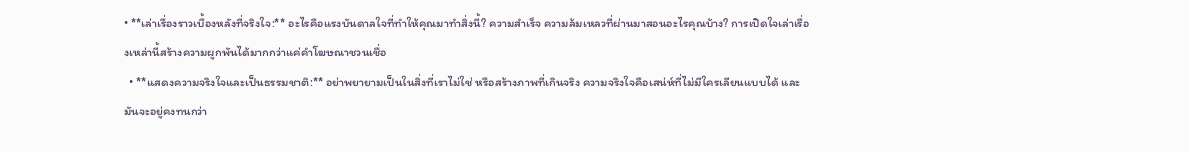• **เล่าเรื่องราวเบื้องหลังที่จริงใจ:** อะไรคือแรงบันดาลใจที่ทำให้คุณมาทำสิ่งนี้? ความสำเร็จ ความล้มเหลวที่ผ่านมาสอนอะไรคุณบ้าง? การเปิดใจเล่าเรื่องเหล่านี้สร้างความผูกพันได้มากกว่าแค่คำโฆษณาชวนเชื่อ
  • **แสดงความจริงใจและเป็นธรรมชาติ:** อย่าพยายามเป็นในสิ่งที่เราไม่ใช่ หรือสร้างภาพที่เกินจริง ความจริงใจคือเสน่ห์ที่ไม่มีใครเลียนแบบได้ และมันจะอยู่คงทนกว่า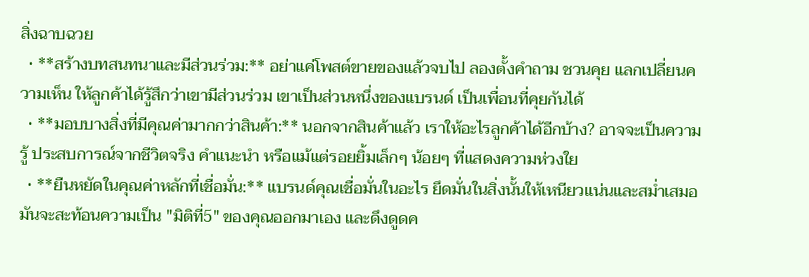สิ่งฉาบฉวย
  • **สร้างบทสนทนาและมีส่วนร่วม:** อย่าแค่โพสต์ขายของแล้วจบไป ลองตั้งคำถาม ชวนคุย แลกเปลี่ยนความเห็น ให้ลูกค้าได้รู้สึกว่าเขามีส่วนร่วม เขาเป็นส่วนหนึ่งของแบรนด์ เป็นเพื่อนที่คุยกันได้
  • **มอบบางสิ่งที่มีคุณค่ามากกว่าสินค้า:** นอกจากสินค้าแล้ว เราให้อะไรลูกค้าได้อีกบ้าง? อาจจะเป็นความรู้ ประสบการณ์จากชีวิตจริง คำแนะนำ หรือแม้แต่รอยยิ้มเล็กๆ น้อยๆ ที่แสดงความห่วงใย
  • **ยืนหยัดในคุณค่าหลักที่เชื่อมั่น:** แบรนด์คุณเชื่อมั่นในอะไร ยึดมั่นในสิ่งนั้นให้เหนียวแน่นและสม่ำเสมอ มันจะสะท้อนความเป็น "มิติที่5" ของคุณออกมาเอง และดึงดูดค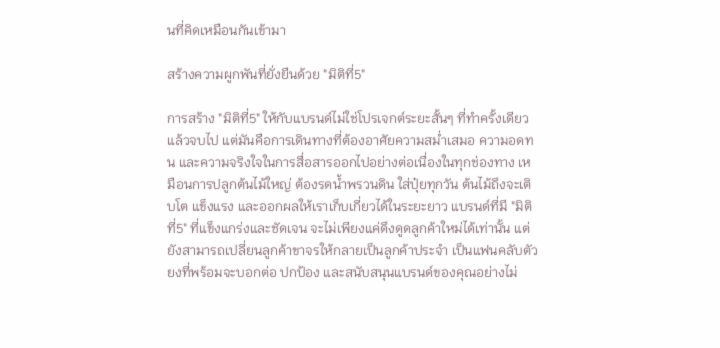นที่คิดเหมือนกันเข้ามา

สร้างความผูกพันที่ยั่งยืนด้วย "มิติที่5"

การสร้าง "มิติที่5" ให้กับแบรนด์ไม่ใช่โปรเจกต์ระยะสั้นๆ ที่ทำครั้งเดียวแล้วจบไป แต่มันคือการเดินทางที่ต้องอาศัยความสม่ำเสมอ ความอดทน และความจริงใจในการสื่อสารออกไปอย่างต่อเนื่องในทุกช่องทาง เหมือนการปลูกต้นไม้ใหญ่ ต้องรดน้ำพรวนดิน ใส่ปุ๋ยทุกวัน ต้นไม้ถึงจะเติบโต แข็งแรง และออกผลให้เราเก็บเกี่ยวได้ในระยะยาว แบรนด์ที่มี "มิติที่5" ที่แข็งแกร่งและชัดเจน จะไม่เพียงแค่ดึงดูดลูกค้าใหม่ได้เท่านั้น แต่ยังสามารถเปลี่ยนลูกค้าขาจรให้กลายเป็นลูกค้าประจำ เป็นแฟนคลับตัวยงที่พร้อมจะบอกต่อ ปกป้อง และสนับสนุนแบรนด์ของคุณอย่างไม่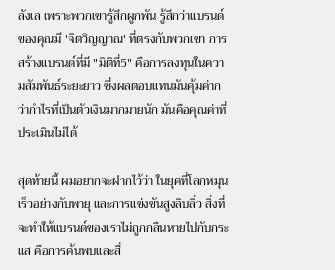ลังเล เพราะพวกเขารู้สึกผูกพัน รู้สึกว่าแบรนด์ของคุณมี 'จิตวิญญาณ' ที่ตรงกับพวกเขา การสร้างแบรนด์ที่มี "มิติที่5" คือการลงทุนในความสัมพันธ์ระยะยาว ซึ่งผลตอบแทนมันคุ้มค่ากว่ากำไรที่เป็นตัวเงินมากมายนัก มันคือคุณค่าที่ประเมินไม่ได้

สุดท้ายนี้ ผมอยากจะฝากไว้ว่า ในยุคที่โลกหมุนเร็วอย่างกับพายุ และการแข่งขันสูงลิบลิ่ว สิ่งที่จะทำให้แบรนด์ของเราไม่ถูกกลืนหายไปกับกระแส คือการค้นพบและสื่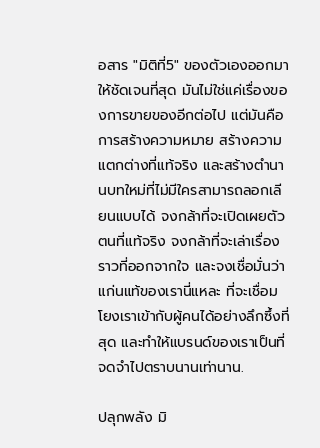อสาร "มิติที่5" ของตัวเองออกมาให้ชัดเจนที่สุด มันไม่ใช่แค่เรื่องของการขายของอีกต่อไป แต่มันคือการสร้างความหมาย สร้างความแตกต่างที่แท้จริง และสร้างตำนานบทใหม่ที่ไม่มีใครสามารถลอกเลียนแบบได้ จงกล้าที่จะเปิดเผยตัวตนที่แท้จริง จงกล้าที่จะเล่าเรื่องราวที่ออกจากใจ และจงเชื่อมั่นว่าแก่นแท้ของเรานี่แหละ ที่จะเชื่อมโยงเราเข้ากับผู้คนได้อย่างลึกซึ้งที่สุด และทำให้แบรนด์ของเราเป็นที่จดจำไปตราบนานเท่านาน.

ปลุกพลัง มิ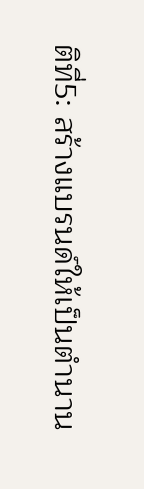ติที่5: สร้างแบรนด์ให้เป็นตำนาน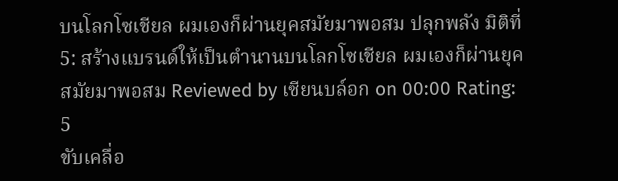บนโลกโซเชียล ผมเองก็ผ่านยุคสมัยมาพอสม ปลุกพลัง มิติที่5: สร้างแบรนด์ให้เป็นตำนานบนโลกโซเชียล ผมเองก็ผ่านยุคสมัยมาพอสม Reviewed by เซียนบล์อก on 00:00 Rating: 5
ขับเคลื่อ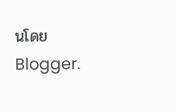นโดย Blogger.